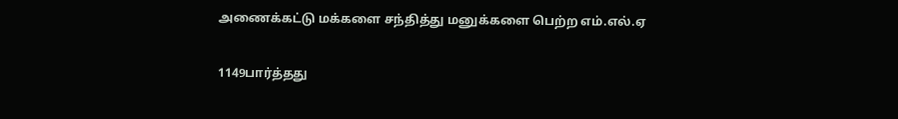அணைக்கட்டு மக்களை சந்தித்து மனுக்களை பெற்ற எம்.எல்.ஏ

1149பார்த்தது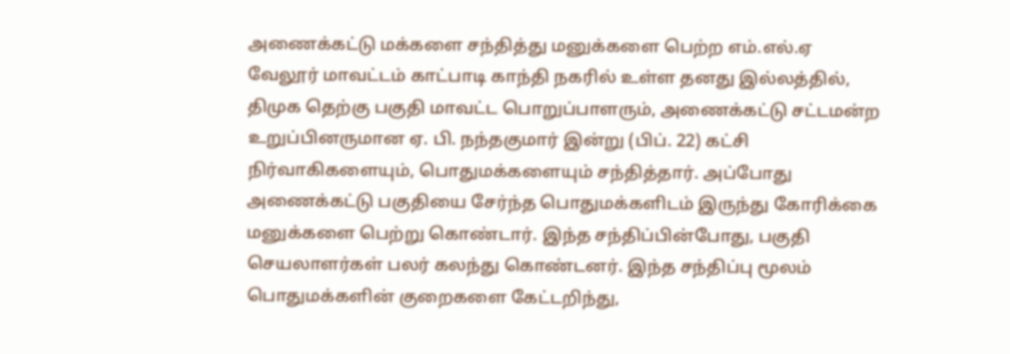அணைக்கட்டு மக்களை சந்தித்து மனுக்களை பெற்ற எம்.எல்.ஏ
வேலூர் மாவட்டம் காட்பாடி காந்தி நகரில் உள்ள தனது இல்லத்தில், திமுக தெற்கு பகுதி மாவட்ட பொறுப்பாளரும், அணைக்கட்டு சட்டமன்ற உறுப்பினருமான ஏ. பி. நந்தகுமார் இன்று (பிப். 22) கட்சி நிர்வாகிகளையும், பொதுமக்களையும் சந்தித்தார். அப்போது அணைக்கட்டு பகுதியை சேர்ந்த பொதுமக்களிடம் இருந்து கோரிக்கை மனுக்களை பெற்று கொண்டார். இந்த சந்திப்பின்போது, பகுதி செயலாளர்கள் பலர் கலந்து கொண்டனர். இந்த சந்திப்பு மூலம் பொதுமக்களின் குறைகளை கேட்டறிந்து,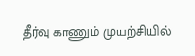தீர்வு காணும் முயற்சியில்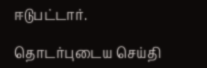ஈடுபட்டார்.

தொடர்புடைய செய்தி